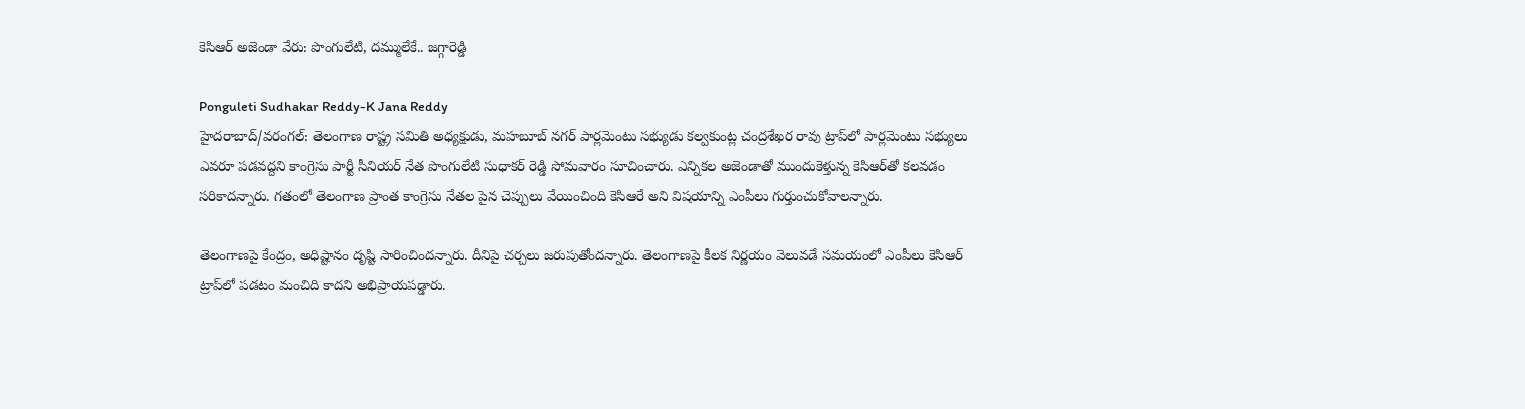కెసిఆర్ అజెండా వేరు: పొంగులేటి, దమ్ములేకే.. జగ్గారెడ్డి

Ponguleti Sudhakar Reddy-K Jana Reddy
హైదరాబాద్/వరంగల్: తెలంగాణ రాష్ట్ర సమితి అధ్యక్షుడు, మహబూబ్ నగర్ పార్లమెంటు సభ్యుడు కల్వకుంట్ల చంద్రశేఖర రావు ట్రాప్‌లో పార్లమెంటు సభ్యులు ఎవరూ పడవద్దని కాంగ్రెసు పార్టీ సీనియర్ నేత పొంగులేటి సుధాకర్ రెడ్డి సోమవారం సూచించారు. ఎన్నికల అజెండాతో ముందుకెళ్తున్న కెసిఆర్‌తో కలవడం సరికాదన్నారు. గతంలో తెలంగాణ ప్రాంత కాంగ్రెసు నేతల పైన చెప్పులు వేయించింది కెసిఆరే అని విషయాన్ని ఎంపీలు గుర్తుంచుకోవాలన్నారు.

తెలంగాణపై కేంద్రం, అధిష్టానం దృష్టి సారించిందన్నారు. దీనిపై చర్చలు జరుపుతోందన్నారు. తెలంగాణపై కీలక నిర్ణయం వెలువడే సమయంలో ఎంపీలు కెసిఆర్ ట్రాప్‌లో పడటం మంచిది కాదని అభిప్రాయపడ్డారు.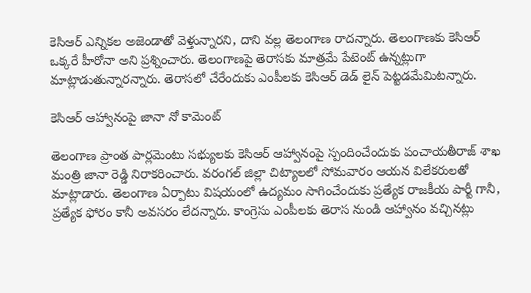కెసిఆర్ ఎన్నికల అజెండాతో వెళ్తున్నారని, దాని వల్ల తెలంగాణ రాదన్నారు. తెలంగాణకు కెసిఆర్ ఒక్కరే హీరోనా అని ప్రశ్నించారు. తెలంగాణపై తెరాసకు మాత్రమే పేటెంట్ ఉన్నట్లుగా మాట్లాడుతున్నారన్నారు. తెరాసలో చేరేందుకు ఎంపీలకు కెసిఆర్ డెడ్ లైన్ పెట్టడమేమిటన్నారు.

కెసిఆర్ ఆహ్వానంపై జానా నో కామెంట్

తెలంగాణ ప్రాంత పార్లమెంటు సభ్యులకు కెసిఆర్ ఆహ్వానంపై స్పందించేందుకు పంచాయతీరాజ్ శాఖ మంత్రి జానా రెడ్డి నిరాకరించారు. వరంగల్ జిల్లా చిట్యాలలో సోమవారం ఆయన విలేకరులతో మాట్లాడారు. తెలంగాణ ఏర్పాటు విషయంలో ఉద్యమం సాగించేందుకు ప్రత్యేక రాజకీయ పార్టీ గానీ, ప్రత్యేక ఫోరం కానీ అవసరం లేదన్నారు. కాంగ్రెసు ఎంపీలకు తెరాస నుండి ఆహ్వానం వచ్చినట్లు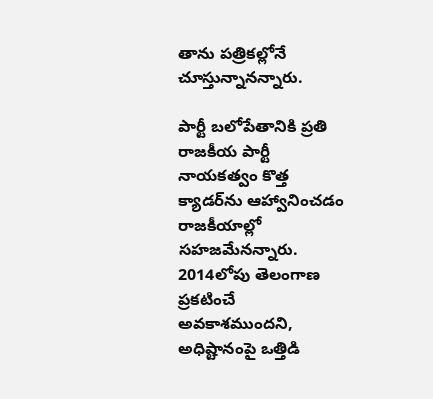తాను పత్రికల్లోనే చూస్తున్నానన్నారు.

పార్టీ బలోపేతానికి ప్రతి రాజకీయ పార్టీ నాయకత్వం కొత్త క్యాడర్‌ను ఆహ్వానించడం రాజకీయాల్లో సహజమేనన్నారు. 2014లోపు తెలంగాణ ప్రకటించే అవకాశముందని, అధిష్టానంపై ఒత్తిడి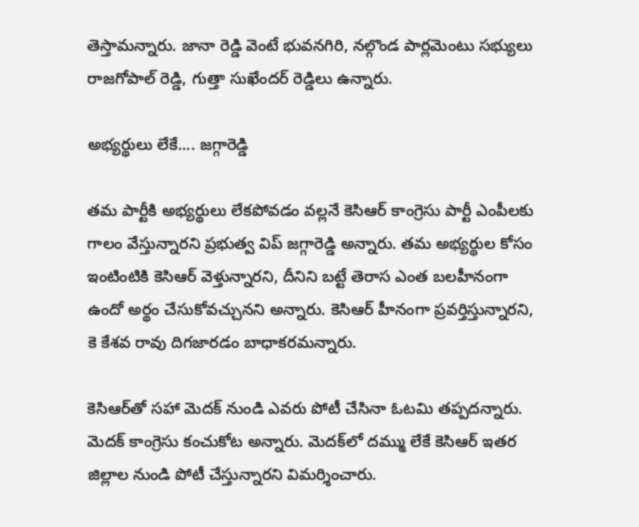తెస్తామన్నారు. జానా రెడ్డి వెంటే భువనగిరి, నల్గొండ పార్లమెంటు సభ్యులు రాజగోపాల్ రెడ్డి, గుత్తా సుఖేందర్ రెడ్డిలు ఉన్నారు.

అభ్యర్థులు లేకే.... జగ్గారెడ్డి

తమ పార్టీకి అభ్యర్థులు లేకపోవడం వల్లనే కెసిఆర్ కాంగ్రెసు పార్టీ ఎంపీలకు గాలం వేస్తున్నారని ప్రభుత్వ విప్ జగ్గారెడ్డి అన్నారు. తమ అభ్యర్థుల కోసం ఇంటింటికి కెసిఆర్ వెళ్తున్నారని, దీనిని బట్టే తెరాస ఎంత బలహీనంగా ఉందో అర్థం చేసుకోవచ్చునని అన్నారు. కెసిఆర్ హీనంగా ప్రవర్తిస్తున్నారని, కె కేశవ రావు దిగజారడం బాధాకరమన్నారు.

కెసిఆర్‌తో సహా మెదక్ నుండి ఎవరు పోటీ చేసినా ఓటమి తప్పదన్నారు. మెదక్ కాంగ్రెసు కంచుకోట అన్నారు. మెదక్‌లో దమ్ము లేకే కెసిఆర్ ఇతర జిల్లాల నుండి పోటీ చేస్తున్నారని విమర్శించారు.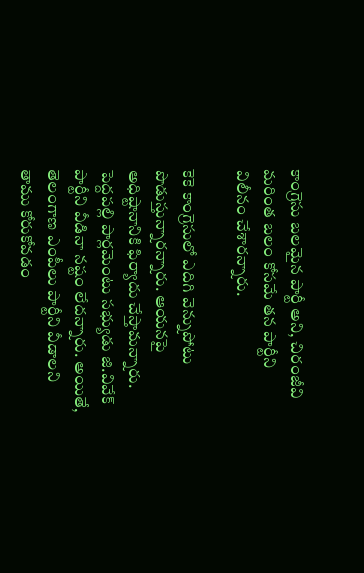కాంగ్రెసు బలమైన పార్టీ అని, చిరంజీవి మరింత బలం కోసమే తన పార్టీని విలీనం చేశారన్నారు.

కెకె కాంగ్రెసులో ఎదిగి వెన్నుపోటు పొడుస్తున్నారన్నారు. ఆయనపై అధిష్టానానికి ఫిర్యాదు చేస్తామన్నారు. పెద్దపల్లి పార్లమెంటు సభ్యుడు జి.వివేక్ పార్టీని వీడినా నష్టం లేదన్నారు. అయితే, తెలంగాణ ఎంపీలు పార్టీని వీడాలని తాము కోరుకోవడం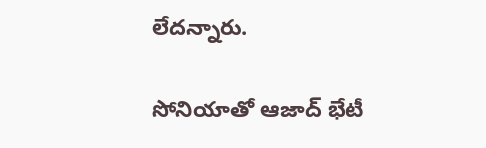లేదన్నారు.

సోనియాతో ఆజాద్ భేటీ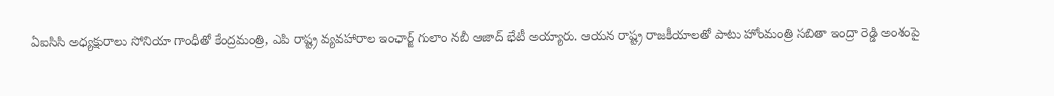ఏఐసిసి అధ్యక్షురాలు సోనియా గాంధీతో కేంద్రమంత్రి, ఎపి రాష్ట్ర వ్యవహారాల ఇంఛార్జ్ గులాం నబీ ఆజాద్ భేటీ అయ్యారు. ఆయన రాష్ట్ర రాజకీయాలతో పాటు హోంమంత్రి సబితా ఇంద్రా రెడ్డి అంశంపై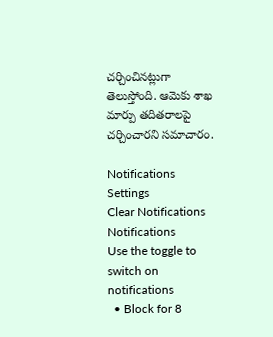చర్చించినట్లుగా తెలుస్తోంది. ఆమెకు శాఖ మార్పు తదితరాలపై చర్చించారని సమాచారం.

Notifications
Settings
Clear Notifications
Notifications
Use the toggle to switch on notifications
  • Block for 8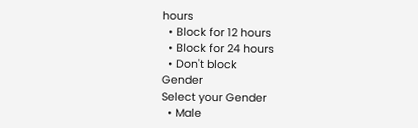hours
  • Block for 12 hours
  • Block for 24 hours
  • Don't block
Gender
Select your Gender
  • Male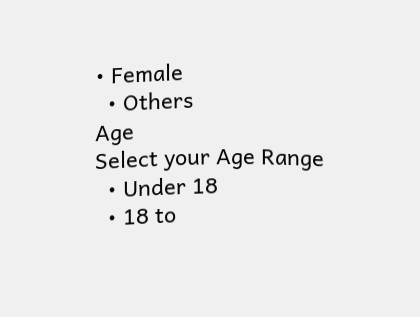• Female
  • Others
Age
Select your Age Range
  • Under 18
  • 18 to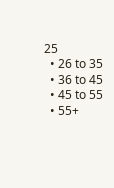25
  • 26 to 35
  • 36 to 45
  • 45 to 55
  • 55+